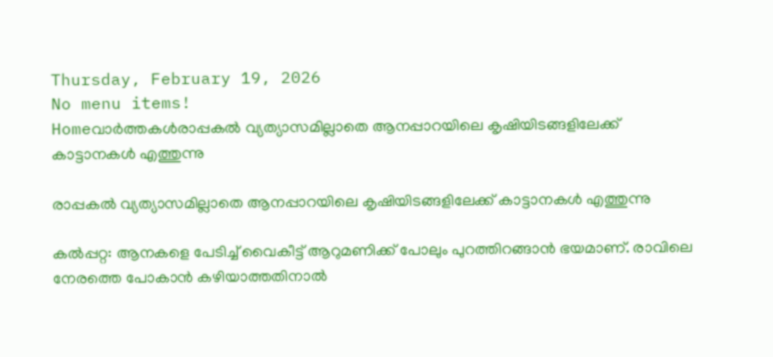Thursday, February 19, 2026
No menu items!
Homeവാർത്തകൾരാപ്പകല്‍ വ്യത്യാസമില്ലാതെ ആനപ്പാറയിലെ കൃഷിയിടങ്ങളിലേക്ക് കാട്ടാനകള്‍ എത്തുന്നു

രാപ്പകല്‍ വ്യത്യാസമില്ലാതെ ആനപ്പാറയിലെ കൃഷിയിടങ്ങളിലേക്ക് കാട്ടാനകള്‍ എത്തുന്നു

കല്‍പ്പറ്റ: ആനകളെ പേടിച്ച് വൈകീട്ട് ആറുമണിക്ക് പോലും പുറത്തിറങ്ങാന്‍ ഭയമാണ്. രാവിലെ നേരത്തെ പോകാന്‍ കഴിയാത്തതിനാല്‍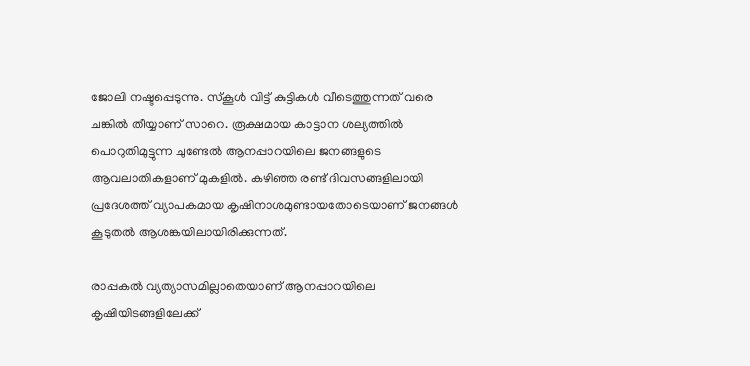ജോലി നഷ്ടപ്പെടുന്നു. സ്‌കൂള്‍ വിട്ട് കുട്ടികള്‍ വീടെത്തുന്നത് വരെ ചങ്കില്‍ തീയ്യാണ് സാറെ. രൂക്ഷമായ കാട്ടാന ശല്യത്തില്‍ പൊറുതിമുട്ടുന്ന ചുണ്ടേല്‍ ആനപ്പാറയിലെ ജനങ്ങളുടെ ആവലാതികളാണ് മുകളില്‍. കഴിഞ്ഞ രണ്ട് ദിവസങ്ങളിലായി പ്രദേശത്ത് വ്യാപകമായ കൃഷിനാശമുണ്ടായതോടെയാണ് ജനങ്ങള്‍ കൂടുതല്‍ ആശങ്കയിലായിരിക്കുന്നത്.

രാപ്പകല്‍ വ്യത്യാസമില്ലാതെയാണ് ആനപ്പാറയിലെ കൃഷിയിടങ്ങളിലേക്ക്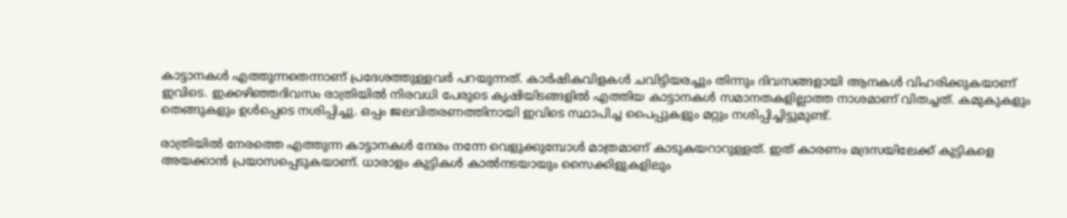കാട്ടാനകള്‍ എത്തുന്നതെന്നാണ് പ്രദേശത്തുള്ളവര്‍ പറയുന്നത്. കാര്‍ഷികവിളകള്‍ ചവിട്ടിയരച്ചും തിന്നും ദിവസങ്ങളായി ആനകള്‍ വിഹരിക്കുകയാണ് ഇവിടെ. ഇക്കഴിഞ്ഞദിവസം രാത്രിയില്‍ നിരവധി പേരുടെ കൃഷിയിടങ്ങളില്‍ എത്തിയ കാട്ടാനകള്‍ സമാനതകളില്ലാത്ത നാശമാണ് വിതച്ചത്. കമുകുകളും തെങ്ങുകളും ഉള്‍പ്പെടെ നശിപ്പിച്ചു. ഒപ്പം ജലവിതരണത്തിനായി ഇവിടെ സ്ഥാപിച്ച പൈപ്പുകളും മറ്റും നശിപ്പിച്ചിട്ടുമുണ്ട്.

രാത്രിയില്‍ നേരത്തെ എത്തുന്ന കാട്ടാനകള്‍ നേരം നന്നേ വെളുക്കുമ്പോള്‍ മാത്രമാണ് കാടുകയറാറുള്ളത്. ഇത് കാരണം മദ്രസയിലേക്ക് കുട്ടികളെ അയക്കാന്‍ പ്രയാസപ്പെടുകയാണ്. ധാരാളം കുട്ടികള്‍ കാല്‍നടയായും സൈക്കിളുകളിലും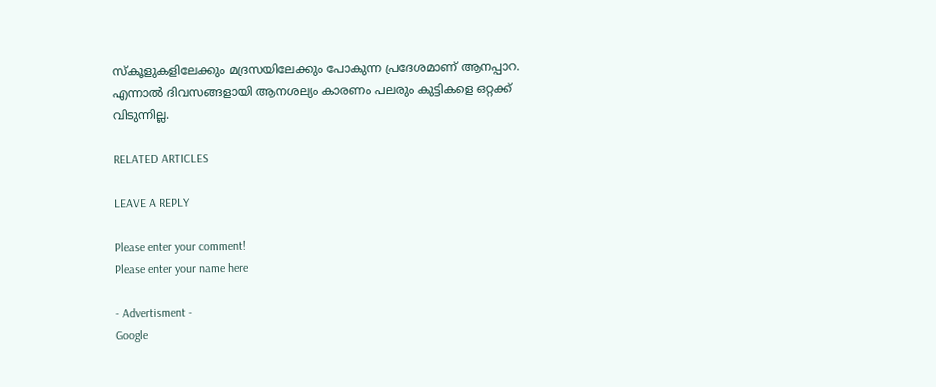സ്‌കൂളുകളിലേക്കും മദ്രസയിലേക്കും പോകുന്ന പ്രദേശമാണ് ആനപ്പാറ. എന്നാല്‍ ദിവസങ്ങളായി ആനശല്യം കാരണം പലരും കുട്ടികളെ ഒറ്റക്ക് വിടുന്നില്ല.

RELATED ARTICLES

LEAVE A REPLY

Please enter your comment!
Please enter your name here

- Advertisment -
Google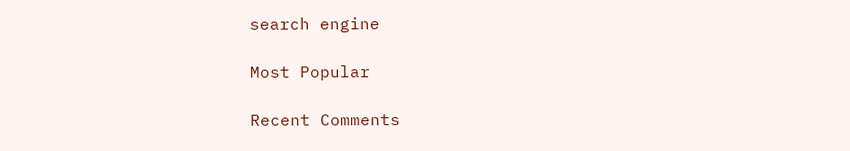search engine

Most Popular

Recent Comments